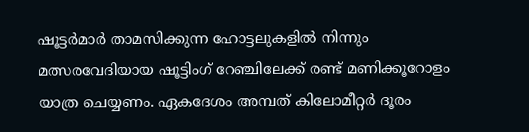ഷൂട്ടര്‍മാര്‍ താമസിക്കുന്ന ഹോട്ടലുകളില്‍ നിന്നും മത്സരവേദിയായ ഷൂട്ടിംഗ്‌ റേഞ്ചിലേക്ക്‌ രണ്ട്‌ മണിക്കൂറോളം യാത്ര ചെയ്യണം. ഏകദേശം അമ്പത്‌ കിലോമീറ്റര്‍ ദൂരം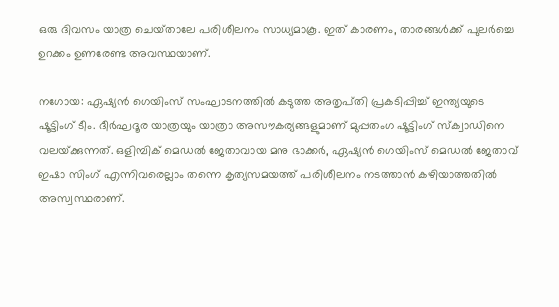ഒരു ദിവസം യാത്ര ചെയ്‌താലേ പരിശീലനം സാധ്യമാകൂ. ഇത്‌ കാരണം, താരങ്ങള്‍ക്ക്‌ പുലര്‍ച്ചെ ഉറക്കം ഉണരേണ്ട അവസ്ഥയാണ്‌.

നഗോയ: ഏഷ്യന്‍ ഗെയിംസ്‌ സംഘാടനത്തില്‍ കടുത്ത അതൃപ്‌തി പ്രകടിപ്പിച്ച്‌ ഇന്ത്യയുടെ ഷൂട്ടിംഗ്‌ ടീം. ദീര്‍ഘദൂര യാത്രയും യാത്രാ അസൗകര്യങ്ങളുമാണ്‌ മുപ്പതംഗ ഷൂട്ടിംഗ്‌ സ്‌ക്വാഡിനെ വലയ്‌ക്കുന്നത്‌. ഒളിമ്പിക്‌ മെഡല്‍ ജേതാവായ മനു ഭാക്കര്‍, ഏഷ്യന്‍ ഗെയിംസ്‌ മെഡല്‍ ജേതാവ്‌ ഇഷാ സിംഗ്‌ എന്നിവരെല്ലാം തന്നെ കൃത്യസമയത്ത്‌ പരിശീലനം നടത്താന്‍ കഴിയാത്തതില്‍ അസ്വസ്ഥരാണ്‌.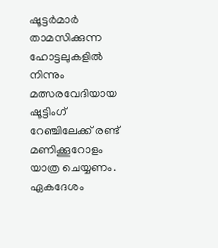ഷൂട്ടര്‍മാര്‍ താമസിക്കുന്ന ഹോട്ടലുകളില്‍ നിന്നും മത്സരവേദിയായ ഷൂട്ടിംഗ്‌ റേഞ്ചിലേക്ക്‌ രണ്ട്‌ മണിക്കൂറോളം യാത്ര ചെയ്യണം. ഏകദേശം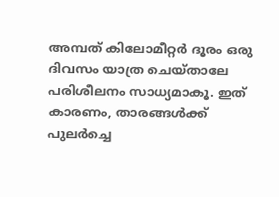അമ്പത്‌ കിലോമീറ്റര്‍ ദൂരം ഒരു ദിവസം യാത്ര ചെയ്‌താലേ പരിശീലനം സാധ്യമാകൂ. ഇത്‌ കാരണം, താരങ്ങള്‍ക്ക്‌ പുലര്‍ച്ചെ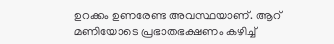ഉറക്കം ഉണരേണ്ട അവസ്ഥയാണ്‌. ആറ്‌ മണിയോടെ പ്രഭാതഭക്ഷണം കഴിച്ച്‌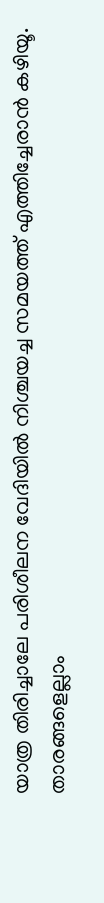യാത്ര തിരിച്ചാലേ പരിശീലന വേദിയില്‍ നിശ്ചയച്ച സമയത്ത്‌ എത്തിച്ചേരാന്‍ കഴിയൂ. താരങ്ങളെല്ലാം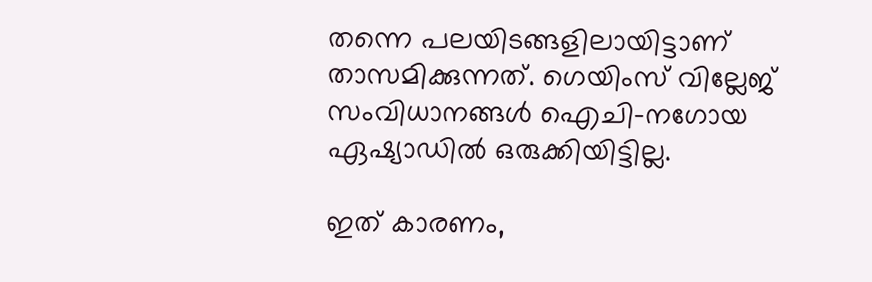തന്നെ പലയിടങ്ങളിലായിട്ടാണ്‌ താസമിക്കുന്നത്‌. ഗെയിംസ്‌ വില്ലേജ്‌ സംവിധാനങ്ങള്‍ ഐചി-നഗോയ ഏഷ്യാഡില്‍ ഒരുക്കിയിട്ടില്ല.

ഇത്‌ കാരണം,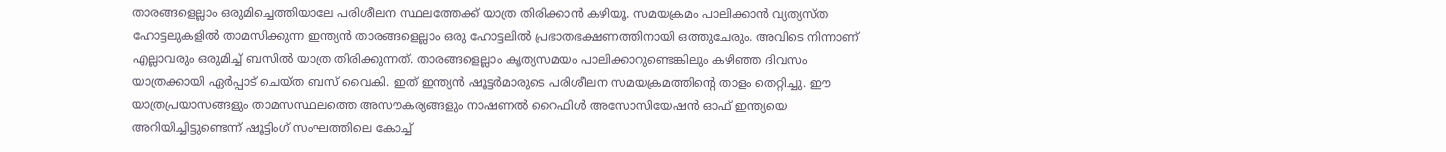താരങ്ങളെല്ലാം ഒരുമിച്ചെത്തിയാലേ പരിശീലന സ്ഥലത്തേക്ക്‌ യാത്ര തിരിക്കാന്‍ കഴിയൂ. സമയക്രമം പാലിക്കാന്‍ വ്യത്യസ്‌ത ഹോട്ടലുകളില്‍ താമസിക്കുന്ന ഇന്ത്യന്‍ താരങ്ങളെല്ലാം ഒരു ഹോട്ടലില്‍ പ്രഭാതഭക്ഷണത്തിനായി ഒത്തുചേരും. അവിടെ നിന്നാണ്‌ എല്ലാവരും ഒരുമിച്ച്‌ ബസില്‍ യാത്ര തിരിക്കുന്നത്‌. താരങ്ങളെല്ലാം കൃത്യസമയം പാലിക്കാറുണ്ടെങ്കിലും കഴിഞ്ഞ ദിവസം യാത്രക്കായി ഏര്‍പ്പാട്‌ ചെയ്‌ത ബസ്‌ വൈകി. ഇത്‌ ഇന്ത്യന്‍ ഷൂട്ടര്‍മാരുടെ പരിശീലന സമയക്രമത്തിന്റെ താളം തെറ്റിച്ചു. ഈ യാത്രപ്രയാസങ്ങളും താമസസ്ഥലത്തെ അസൗകര്യങ്ങളും നാഷണല്‍ റൈഫിള്‍ അസോസിയേഷന്‍ ഓഫ്‌ ഇന്ത്യയെ അറിയിച്ചിട്ടുണ്ടെന്ന്‌ ഷൂട്ടിംഗ്‌ സംഘത്തിലെ കോച്ച്‌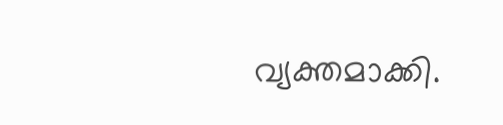വ്യക്തമാക്കി.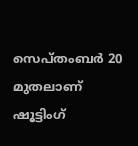സെപ്‌തംബര്‍ 20 മുതലാണ്‌ ഷൂട്ടിംഗ്‌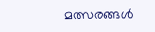മത്സരങ്ങള്‍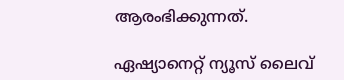ആരംഭിക്കുന്നത്‌.

ഏഷ്യാനെറ്റ്‌ ന്യൂസ്‌ ലൈവ്‌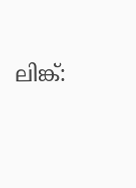ലിങ്ക്‌: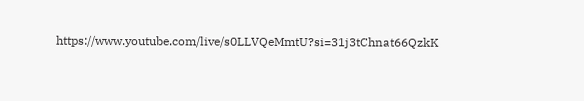https://www.youtube.com/live/s0LLVQeMmtU?si=31j3tChnat66QzkK